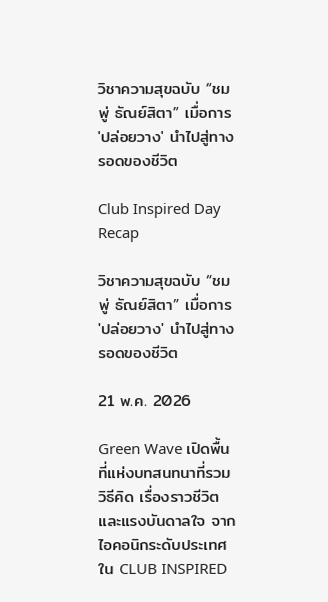วิชาความสุขฉบับ “ชมพู่ ธัณย์สิตา” เมื่อการ 'ปล่อยวาง' นำไปสู่ทางรอดของชีวิต

Club Inspired Day Recap

วิชาความสุขฉบับ “ชมพู่ ธัณย์สิตา” เมื่อการ 'ปล่อยวาง' นำไปสู่ทางรอดของชีวิต

21 พ.ค. 2026

Green Wave เปิดพื้นที่แห่งบทสนทนาที่รวมวิธีคิด เรื่องราวชีวิต และแรงบันดาลใจ จากไอคอนิกระดับประเทศ ใน CLUB INSPIRED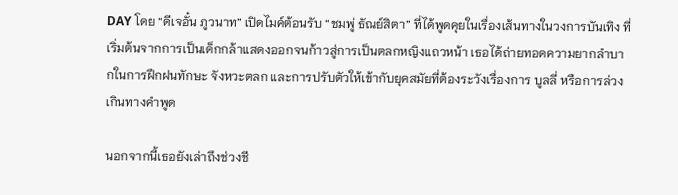DAY โดย “ดีเจอั๋น ภูวนาท” เปิดไมค์ต้อนรับ “ชมพู่ ธัณย์สิตา” ที่ได้พูดคุยในเรื่องเส้นทางในวงการบันเทิง ที่เริ่มต้นจากการเป็นเด็กกล้าแสดงออกจนก้าวสู่การเป็นตลกหญิงแถวหน้า เธอได้ถ่ายทอดความยากลำบากในการฝึกฝนทักษะ จังหวะตลก และการปรับตัวให้เข้ากับยุคสมัยที่ต้องระวังเรื่องการ บูลลี่ หรือการล่วงเกินทางคำพูด

นอกจากนี้เธอยังเล่าถึงช่วงชี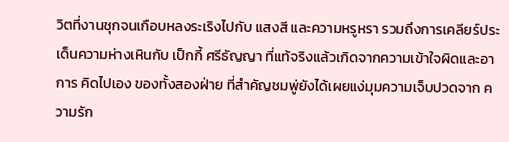วิตที่งานชุกจนเกือบหลงระเริงไปกับ แสงสี และความหรูหรา รวมถึงการเคลียร์ประเด็นความห่างเหินกับ เป็กกี้ ศรีธัญญา ที่แท้จริงแล้วเกิดจากความเข้าใจผิดและอาการ คิดไปเอง ของทั้งสองฝ่าย ที่สำคัญชมพู่ยังได้เผยแง่มุมความเจ็บปวดจาก ความรัก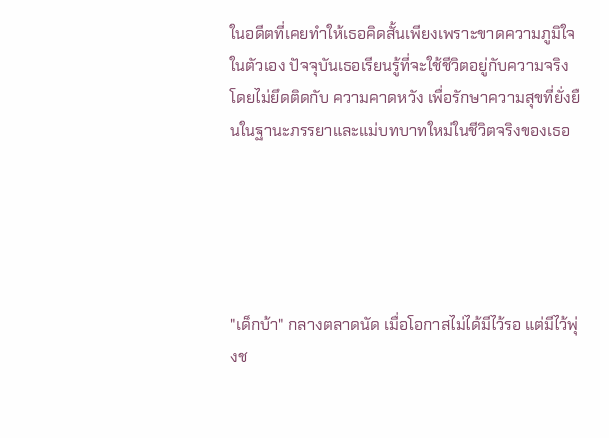ในอดีตที่เคยทำให้เธอคิดสั้นเพียงเพราะขาดความภูมิใจในตัวเอง ปัจจุบันเธอเรียนรู้ที่จะใช้ชีวิตอยู่กับความจริงโดยไม่ยึดติดกับ ความคาดหวัง เพื่อรักษาความสุขที่ยั่งยืนในฐานะภรรยาและแม่บทบาทใหม่ในชีวิตจริงของเธอ





"เด็กบ้า" กลางตลาดนัด เมื่อโอกาสไม่ได้มีไว้รอ แต่มีไว้พุ่งช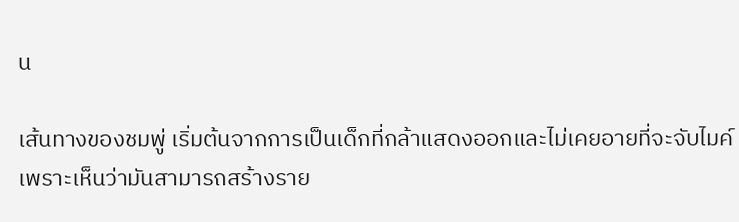น

เส้นทางของชมพู่ เริ่มต้นจากการเป็นเด็กที่กล้าแสดงออกและไม่เคยอายที่จะจับไมค์ เพราะเห็นว่ามันสามารถสร้างราย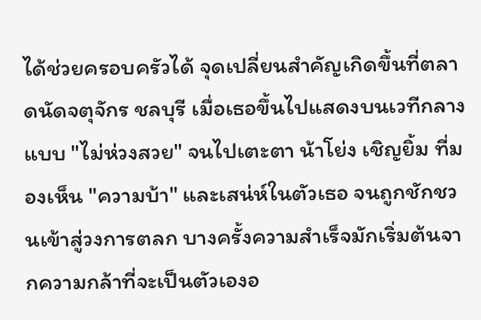ได้ช่วยครอบครัวได้ จุดเปลี่ยนสำคัญเกิดขึ้นที่ตลาดนัดจตุจักร ชลบุรี เมื่อเธอขึ้นไปแสดงบนเวทีกลางแบบ "ไม่ห่วงสวย" จนไปเตะตา น้าโย่ง เชิญยิ้ม ที่มองเห็น "ความบ้า" และเสน่ห์ในตัวเธอ จนถูกชักชวนเข้าสู่วงการตลก บางครั้งความสำเร็จมักเริ่มต้นจากความกล้าที่จะเป็นตัวเองอ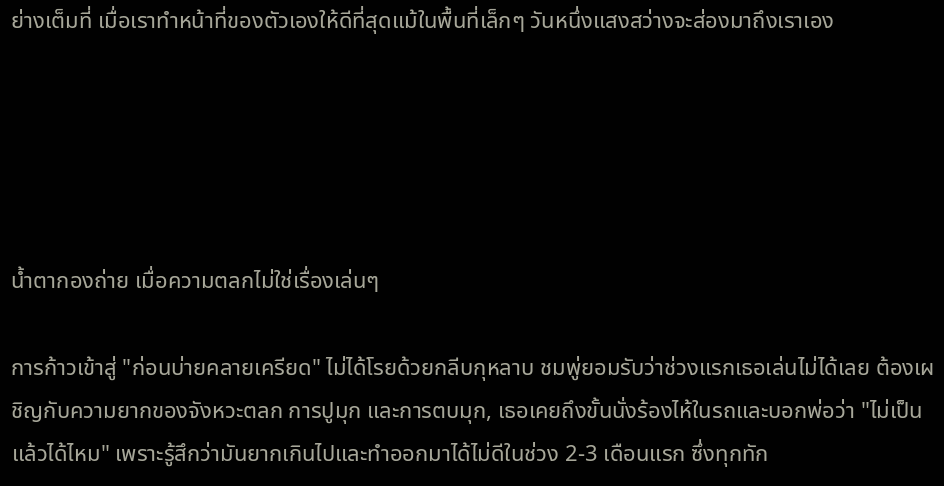ย่างเต็มที่ เมื่อเราทำหน้าที่ของตัวเองให้ดีที่สุดแม้ในพื้นที่เล็กๆ วันหนึ่งแสงสว่างจะส่องมาถึงเราเอง





น้ำตากองถ่าย เมื่อความตลกไม่ใช่เรื่องเล่นๆ

การก้าวเข้าสู่ "ก่อนบ่ายคลายเครียด" ไม่ได้โรยด้วยกลีบกุหลาบ ชมพู่ยอมรับว่าช่วงแรกเธอเล่นไม่ได้เลย ต้องเผชิญกับความยากของจังหวะตลก การปูมุก และการตบมุก, เธอเคยถึงขั้นนั่งร้องไห้ในรถและบอกพ่อว่า "ไม่เป็นแล้วได้ไหม" เพราะรู้สึกว่ามันยากเกินไปและทำออกมาได้ไม่ดีในช่วง 2-3 เดือนแรก ซึ่งทุกทัก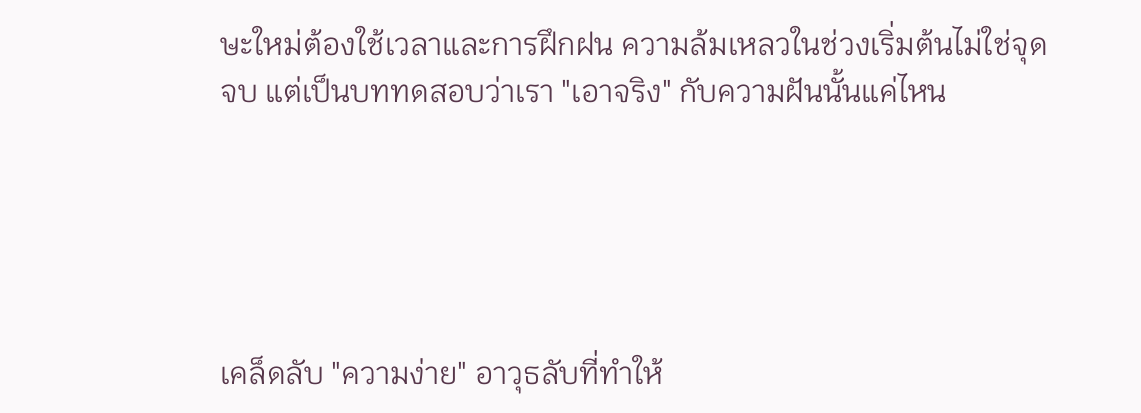ษะใหม่ต้องใช้เวลาและการฝึกฝน ความล้มเหลวในช่วงเริ่มต้นไม่ใช่จุดจบ แต่เป็นบททดสอบว่าเรา "เอาจริง" กับความฝันนั้นแค่ไหน





เคล็ดลับ "ความง่าย" อาวุธลับที่ทำให้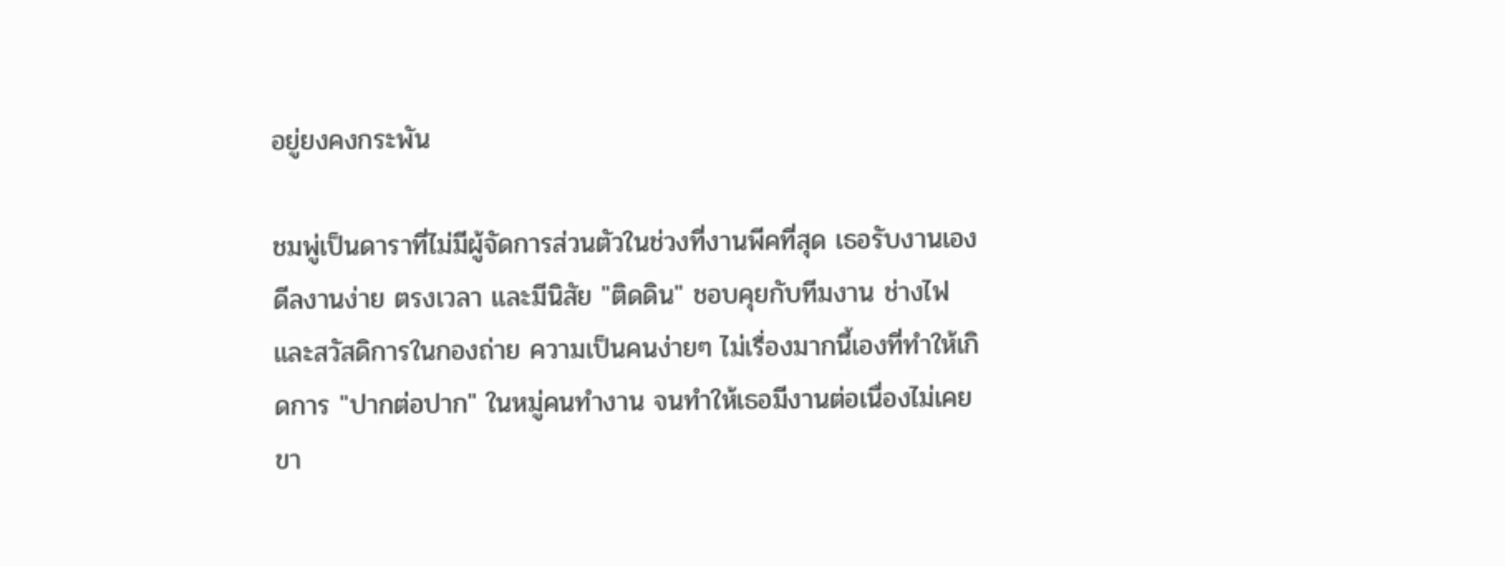อยู่ยงคงกระพัน

ชมพู่เป็นดาราที่ไม่มีผู้จัดการส่วนตัวในช่วงที่งานพีคที่สุด เธอรับงานเอง ดีลงานง่าย ตรงเวลา และมีนิสัย "ติดดิน" ชอบคุยกับทีมงาน ช่างไฟ และสวัสดิการในกองถ่าย ความเป็นคนง่ายๆ ไม่เรื่องมากนี้เองที่ทำให้เกิดการ "ปากต่อปาก" ในหมู่คนทำงาน จนทำให้เธอมีงานต่อเนื่องไม่เคยขา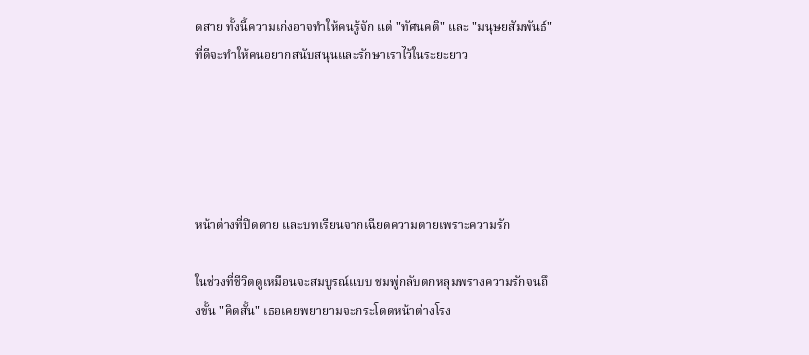ดสาย ทั้งนี้ความเก่งอาจทำให้คนรู้จัก แต่ "ทัศนคติ" และ "มนุษยสัมพันธ์" ที่ดีจะทำให้คนอยากสนับสนุนและรักษาเราไว้ในระยะยาว





หน้าต่างที่ปิดตาย และบทเรียนจากเฉียดความตายเพราะความรัก

ในช่วงที่ชีวิตดูเหมือนจะสมบูรณ์แบบ ชมพู่กลับตกหลุมพรางความรักจนถึงขั้น "คิดสั้น" เธอเคยพยายามจะกระโดดหน้าต่างโรง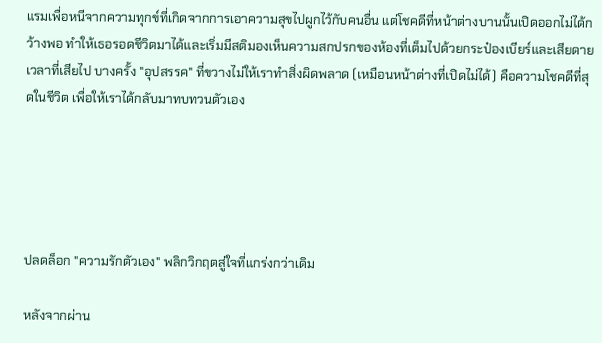แรมเพื่อหนีจากความทุกข์ที่เกิดจากการเอาความสุขไปผูกไว้กับคนอื่น แต่โชคดีที่หน้าต่างบานนั้นเปิดออกไม่ได้กว้างพอ ทำให้เธอรอดชีวิตมาได้และเริ่มมีสติมองเห็นความสกปรกของห้องที่เต็มไปด้วยกระป๋องเบียร์และเสียดายเวลาที่เสียไป บางครั้ง "อุปสรรค" ที่ขวางไม่ให้เราทำสิ่งผิดพลาด (เหมือนหน้าต่างที่เปิดไม่ได้) คือความโชคดีที่สุดในชีวิต เพื่อให้เราได้กลับมาทบทวนตัวเอง





ปลดล็อก "ความรักตัวเอง" พลิกวิกฤตสู่ใจที่แกร่งกว่าเดิม

หลังจากผ่าน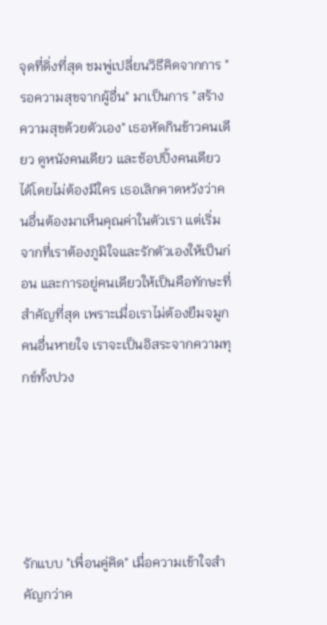จุดที่ดิ่งที่สุด ชมพู่เปลี่ยนวิธีคิดจากการ "รอความสุขจากผู้อื่น" มาเป็นการ "สร้างความสุขด้วยตัวเอง" เธอหัดกินข้าวคนเดียว ดูหนังคนเดียว และช้อปปิ้งคนเดียวได้โดยไม่ต้องมีใคร เธอเลิกคาดหวังว่าคนอื่นต้องมาเห็นคุณค่าในตัวเรา แต่เริ่มจากที่เราต้องภูมิใจและรักตัวเองให้เป็นก่อน และการอยู่คนเดียวให้เป็นคือทักษะที่สำคัญที่สุด เพราะเมื่อเราไม่ต้องยืมจมูกคนอื่นหายใจ เราจะเป็นอิสระจากความทุกข์ทั้งปวง





รักแบบ "เพื่อนคู่คิด" เมื่อความเข้าใจสำคัญกว่าค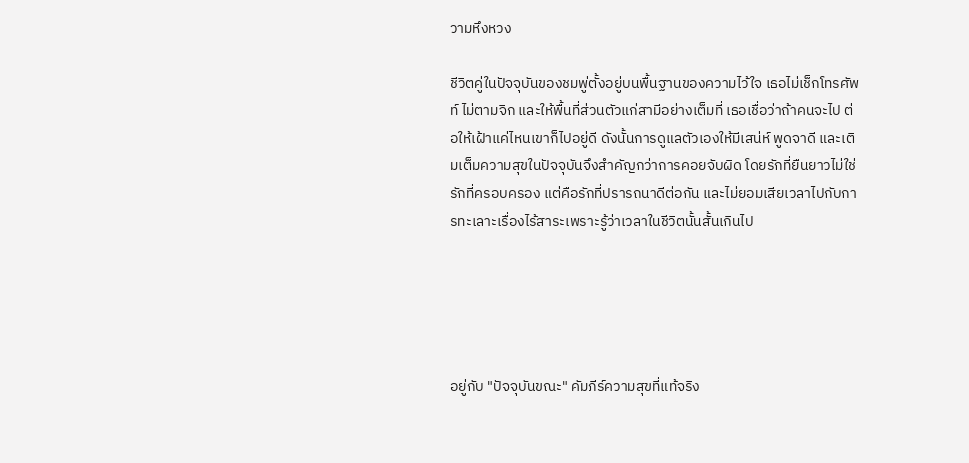วามหึงหวง

ชีวิตคู่ในปัจจุบันของชมพู่ตั้งอยู่บนพื้นฐานของความไว้ใจ เธอไม่เช็กโทรศัพท์ ไม่ตามจิก และให้พื้นที่ส่วนตัวแก่สามีอย่างเต็มที่ เธอเชื่อว่าถ้าคนจะไป ต่อให้เฝ้าแค่ไหนเขาก็ไปอยู่ดี ดังนั้นการดูแลตัวเองให้มีเสน่ห์ พูดจาดี และเติมเต็มความสุขในปัจจุบันจึงสำคัญกว่าการคอยจับผิด โดยรักที่ยืนยาวไม่ใช่รักที่ครอบครอง แต่คือรักที่ปรารถนาดีต่อกัน และไม่ยอมเสียเวลาไปกับการทะเลาะเรื่องไร้สาระเพราะรู้ว่าเวลาในชีวิตนั้นสั้นเกินไป





อยู่กับ "ปัจจุบันขณะ" คัมภีร์ความสุขที่แท้จริง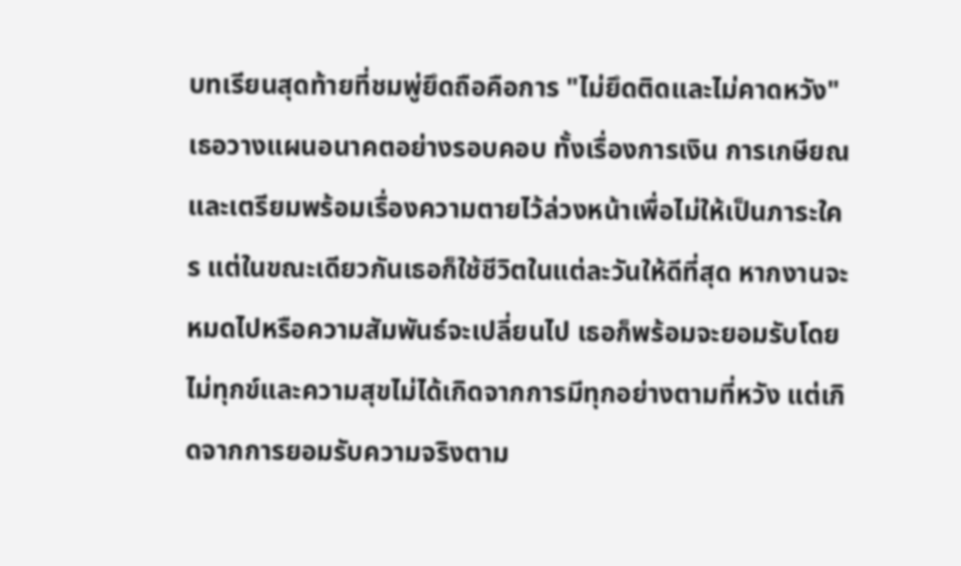บทเรียนสุดท้ายที่ชมพู่ยึดถือคือการ "ไม่ยึดติดและไม่คาดหวัง" เธอวางแผนอนาคตอย่างรอบคอบ ทั้งเรื่องการเงิน การเกษียณ และเตรียมพร้อมเรื่องความตายไว้ล่วงหน้าเพื่อไม่ให้เป็นภาระใคร แต่ในขณะเดียวกันเธอก็ใช้ชีวิตในแต่ละวันให้ดีที่สุด หากงานจะหมดไปหรือความสัมพันธ์จะเปลี่ยนไป เธอก็พร้อมจะยอมรับโดยไม่ทุกข์และความสุขไม่ได้เกิดจากการมีทุกอย่างตามที่หวัง แต่เกิดจากการยอมรับความจริงตาม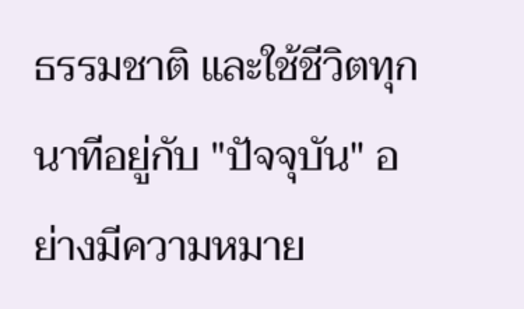ธรรมชาติ และใช้ชีวิตทุกนาทีอยู่กับ "ปัจจุบัน" อย่างมีความหมาย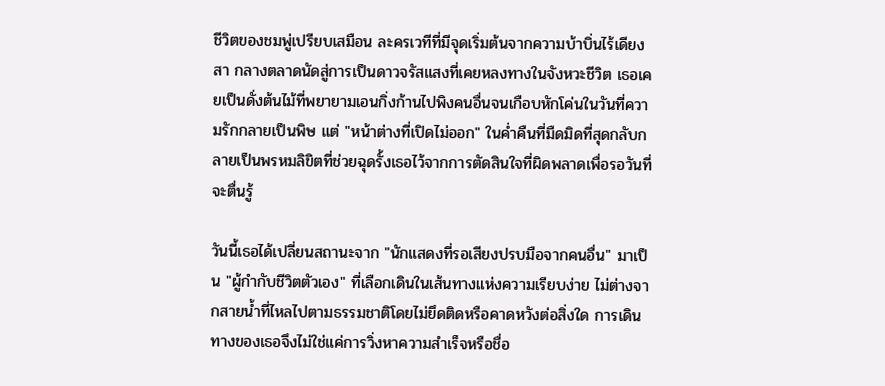ชีวิตของชมพู่เปรียบเสมือน ละครเวทีที่มีจุดเริ่มต้นจากความบ้าบิ่นไร้เดียงสา กลางตลาดนัดสู่การเป็นดาวจรัสแสงที่เคยหลงทางในจังหวะชีวิต เธอเคยเป็นดั่งต้นไม้ที่พยายามเอนกิ่งก้านไปพิงคนอื่นจนเกือบหักโค่นในวันที่ความรักกลายเป็นพิษ แต่ "หน้าต่างที่เปิดไม่ออก" ในค่ำคืนที่มืดมิดที่สุดกลับกลายเป็นพรหมลิขิตที่ช่วยฉุดรั้งเธอไว้จากการตัดสินใจที่ผิดพลาดเพื่อรอวันที่จะตื่นรู้

วันนี้เธอได้เปลี่ยนสถานะจาก "นักแสดงที่รอเสียงปรบมือจากคนอื่น" มาเป็น "ผู้กำกับชีวิตตัวเอง" ที่เลือกเดินในเส้นทางแห่งความเรียบง่าย ไม่ต่างจากสายน้ำที่ไหลไปตามธรรมชาติโดยไม่ยึดติดหรือคาดหวังต่อสิ่งใด การเดินทางของเธอจึงไม่ใช่แค่การวิ่งหาความสำเร็จหรือชื่อ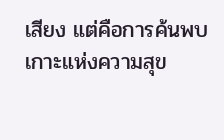เสียง แต่คือการค้นพบเกาะแห่งความสุข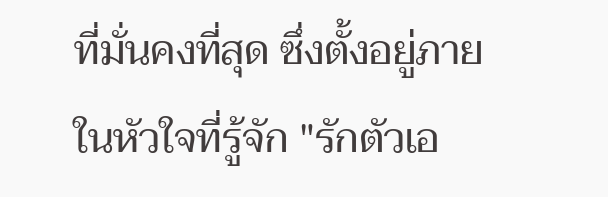ที่มั่นคงที่สุด ซึ่งตั้งอยู่ภายในหัวใจที่รู้จัก "รักตัวเอ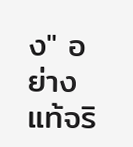ง" อย่างแท้จริ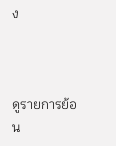ง



ดูรายการย้อน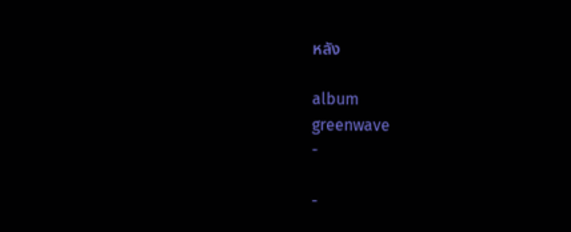หลัง

album
greenwave
-

-